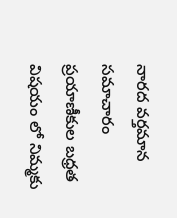నారద వర్తమాన సమాచారం
ప్రయాణీకుల బధ్రత విషయం లో నిమ్మకు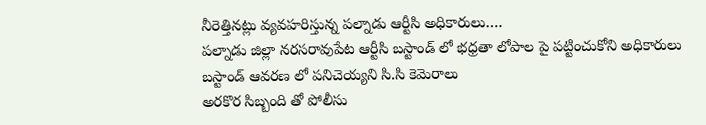నీరెత్తినట్లు వ్యవహరిస్తున్న పల్నాడు ఆర్టీసి అధికారులు….
పల్నాడు జిల్లా నరసరావుపేట ఆర్టీసి బస్టాండ్ లో భధ్రతా లోపాల పై పట్టించుకోని అధికారులు
బస్టాండ్ ఆవరణ లో పనిచెయ్యని సి.సి కెమెరాలు
అరకొర సిబ్బంది తో పోలీసు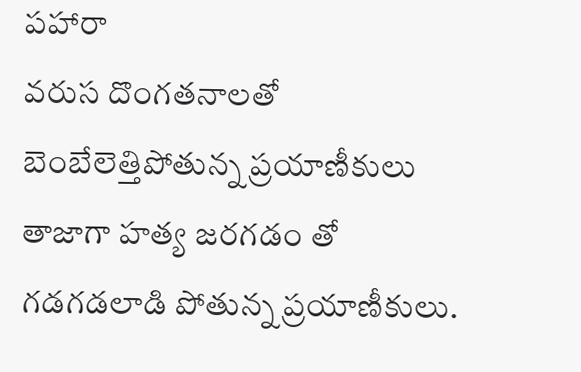పహారా
వరుస దొంగతనాలతో బెంబేలెత్తిపోతున్న ప్రయాణీకులు
తాజాగా హత్య జరగడం తో గడగడలాడి పోతున్న ప్రయాణీకులు.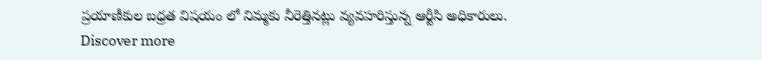ప్రయాణీకుల బధ్రత విషయం లో నిమ్మకు నీరెత్తినట్లు వ్యవహరిస్తున్న ఆర్టీసి అధికారులు.
Discover more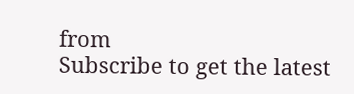from
Subscribe to get the latest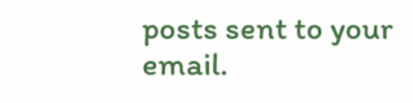posts sent to your email.